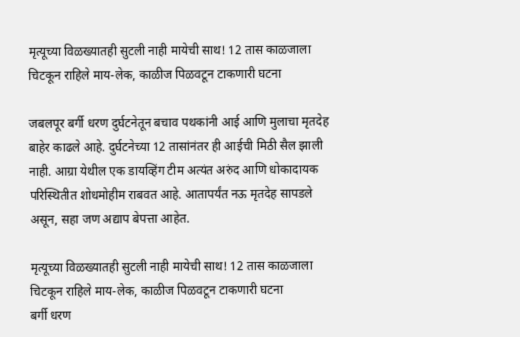मृत्यूच्या विळख्यातही सुटली नाही मायेची साथ! 12 तास काळजाला चिटकून राहिले माय-लेक, काळीज पिळवटून टाकणारी घटना

जबलपूर बर्गी धरण दुर्घटनेतून बचाव पथकांनी आई आणि मुलाचा मृतदेह बाहेर काढले आहे. दुर्घटनेच्या 12 तासांनंतर ही आईची मिठी सैल झाली नाही. आग्रा येथील एक डायव्हिंग टीम अत्यंत अरुंद आणि धोकादायक परिस्थितीत शोधमोहीम राबवत आहे. आतापर्यंत नऊ मृतदेह सापडले असून, सहा जण अद्याप बेपत्ता आहेत.

मृत्यूच्या विळख्यातही सुटली नाही मायेची साथ! 12 तास काळजाला चिटकून राहिले माय-लेक, काळीज पिळवटून टाकणारी घटना
बर्गी धरण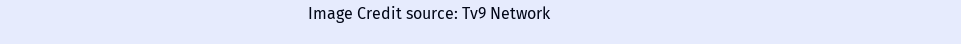Image Credit source: Tv9 Network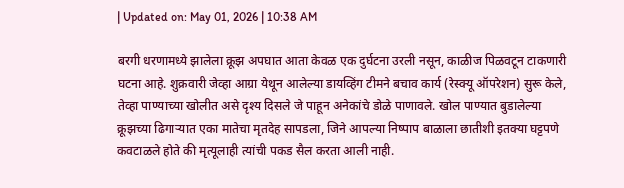| Updated on: May 01, 2026 | 10:38 AM

बरगी धरणामध्ये झालेला क्रूझ अपघात आता केवळ एक दुर्घटना उरली नसून, काळीज पिळवटून टाकणारी घटना आहे. शुक्रवारी जेव्हा आग्रा येथून आलेल्या डायव्हिंग टीमने बचाव कार्य (रेस्क्यू ऑपरेशन) सुरू केले, तेव्हा पाण्याच्या खोलीत असे दृश्य दिसले जे पाहून अनेकांचे डोळे पाणावले. खोल पाण्यात बुडालेल्या क्रूझच्या ढिगाऱ्यात एका मातेचा मृतदेह सापडला, जिने आपल्या निष्पाप बाळाला छातीशी इतक्या घट्टपणे कवटाळले होते की मृत्यूलाही त्यांची पकड सैल करता आली नाही.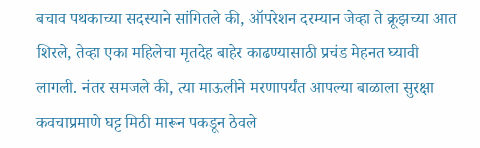बचाव पथकाच्या सदस्याने सांगितले की, ऑपरेशन दरम्यान जेव्हा ते क्रूझच्या आत शिरले, तेव्हा एका महिलेचा मृतदेह बाहेर काढण्यासाठी प्रचंड मेहनत घ्यावी लागली. नंतर समजले की, त्या माऊलीने मरणापर्यंत आपल्या बाळाला सुरक्षा कवचाप्रमाणे घट्ट मिठी मारून पकडून ठेवले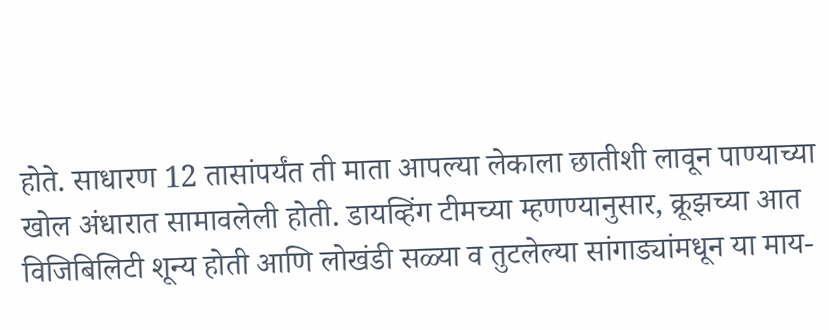होते. साधारण 12 तासांपर्यंत ती माता आपल्या लेकाला छातीशी लावून पाण्याच्या खोल अंधारात सामावलेली होती. डायव्हिंग टीमच्या म्हणण्यानुसार, क्रूझच्या आत विजिबिलिटी शून्य होती आणि लोखंडी सळ्या व तुटलेल्या सांगाड्यांमधून या माय-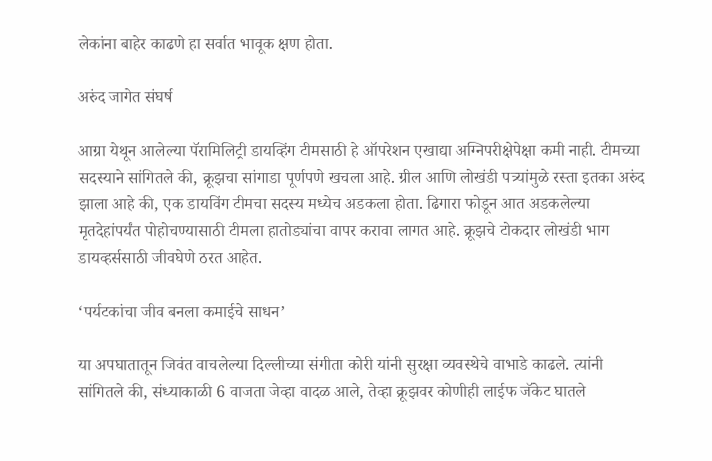लेकांना बाहेर काढणे हा सर्वात भावूक क्षण होता.

अरुंद जागेत संघर्ष

आग्रा येथून आलेल्या पॅरामिलिट्री डायव्हिंग टीमसाठी हे ऑपरेशन एखाद्या अग्निपरीक्षेपेक्षा कमी नाही. टीमच्या सदस्याने सांगितले की, क्रूझचा सांगाडा पूर्णपणे खचला आहे. ग्रील आणि लोखंडी पत्र्यांमुळे रस्ता इतका अरुंद झाला आहे की, एक डायविंग टीमचा सदस्य मध्येच अडकला होता. ढिगारा फोडून आत अडकलेल्या मृतदेहांपर्यंत पोहोचण्यासाठी टीमला हातोड्यांचा वापर करावा लागत आहे. क्रूझचे टोकदार लोखंडी भाग डायव्हर्ससाठी जीवघेणे ठरत आहेत.

‘पर्यटकांचा जीव बनला कमाईचे साधन’

या अपघातातून जिवंत वाचलेल्या दिल्लीच्या संगीता कोरी यांनी सुरक्षा व्यवस्थेचे वाभाडे काढले. त्यांनी सांगितले की, संध्याकाळी 6 वाजता जेव्हा वादळ आले, तेव्हा क्रूझवर कोणीही लाईफ जॅकेट घातले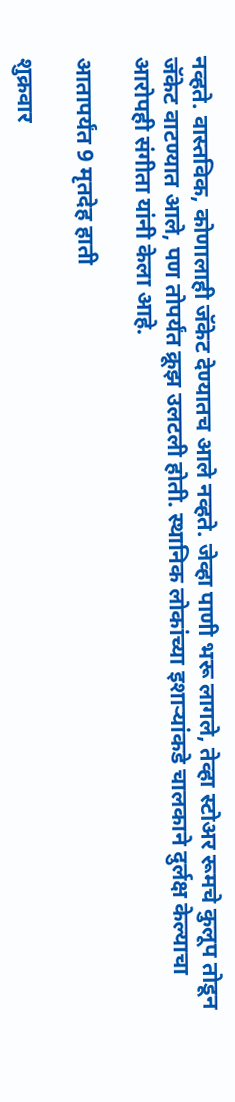नव्हते. वास्तविक, कोणालाही जॅकेट देण्यातच आले नव्हते. जेव्हा पाणी भरू लागले, तेव्हा स्टोअर रूमचे कुलूप तोडून जॅकेट वाटण्यात आले, पण तोपर्यंत क्रूझ उलटली होती. स्थानिक लोकांच्या इशाऱ्यांकडे चालकाने दुर्लक्ष केल्याचा आरोपही संगीता यांनी केला आहे.

आतापर्यंत 9 मृतदेह हाती

शुक्रवार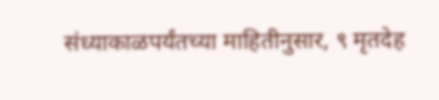संध्याकाळपर्यंतच्या माहितीनुसार, ९ मृतदेह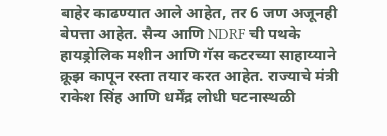बाहेर काढण्यात आले आहेत, तर 6 जण अजूनही बेपत्ता आहेत. सैन्य आणि NDRF ची पथके हायड्रोलिक मशीन आणि गॅस कटरच्या साहाय्याने क्रूझ कापून रस्ता तयार करत आहेत. राज्याचे मंत्री राकेश सिंह आणि धर्मेंद्र लोधी घटनास्थळी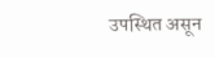उपस्थित असून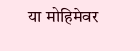या मोहिमेवर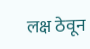लक्ष ठेवून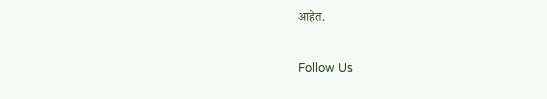आहेत.

Follow Us